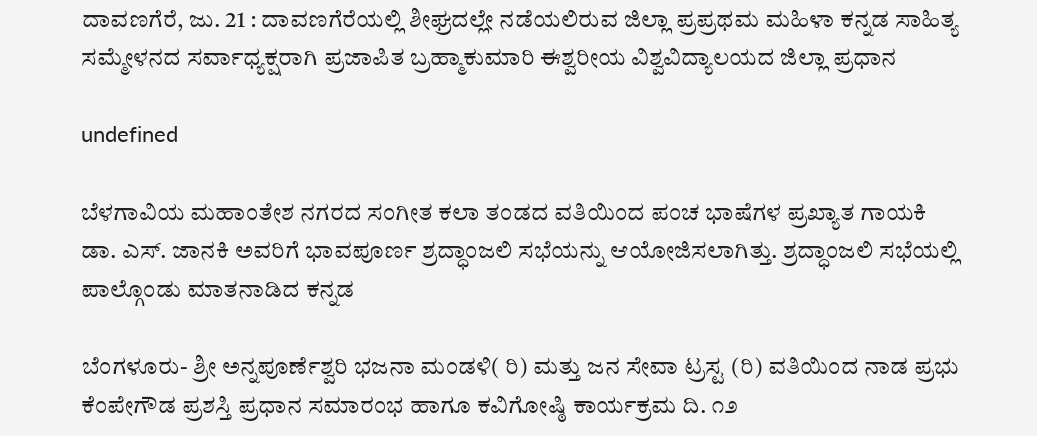ದಾವಣಗೆರೆ, ಜು. 21 : ದಾವಣಗೆರೆಯಲ್ಲಿ ಶೀಘ್ರದಲ್ಲೇ ನಡೆಯಲಿರುವ ಜಿಲ್ಲಾ ಪ್ರಪ್ರಥಮ ಮಹಿಳಾ ಕನ್ನಡ ಸಾಹಿತ್ಯ ಸಮ್ಮೇಳನದ ಸರ್ವಾಧ್ಯಕ್ಷರಾಗಿ ಪ್ರಜಾಪಿತ ಬ್ರಹ್ಮಾಕುಮಾರಿ ಈಶ್ವರೀಯ ವಿಶ್ವವಿದ್ಯಾಲಯದ ಜಿಲ್ಲಾ ಪ್ರಧಾನ

undefined

ಬೆಳಗಾವಿಯ ಮಹಾಂತೇಶ ನಗರದ ಸಂಗೀತ ಕಲಾ ತಂಡದ ವತಿಯಿಂದ ಪಂಚ ಭಾಷೆಗಳ ಪ್ರಖ್ಯಾತ ಗಾಯಕಿ ಡಾ. ಎಸ್. ಜಾನಕಿ ಅವರಿಗೆ ಭಾವಪೂರ್ಣ ಶ್ರದ್ಧಾಂಜಲಿ ಸಭೆಯನ್ನು ಆಯೋಜಿಸಲಾಗಿತ್ತು. ಶ್ರದ್ಧಾಂಜಲಿ ಸಭೆಯಲ್ಲಿ ಪಾಲ್ಗೊಂಡು ಮಾತನಾಡಿದ ಕನ್ನಡ

ಬೆಂಗಳೂರು- ಶ್ರೀ ಅನ್ನಪೂರ್ಣೆಶ್ವರಿ ಭಜನಾ ಮಂಡಳಿ( ರಿ) ಮತ್ತು ಜನ ಸೇವಾ ಟ್ರಸ್ಟ (ರಿ) ವತಿಯಿಂದ ನಾಡ ಪ್ರಭು ಕೆಂಪೇಗೌಡ ಪ್ರಶಸ್ತಿ ಪ್ರಧಾನ ಸಮಾರಂಭ ಹಾಗೂ ಕವಿಗೋಷ್ಠಿ ಕಾರ್ಯಕ್ರಮ ದಿ. ೧೨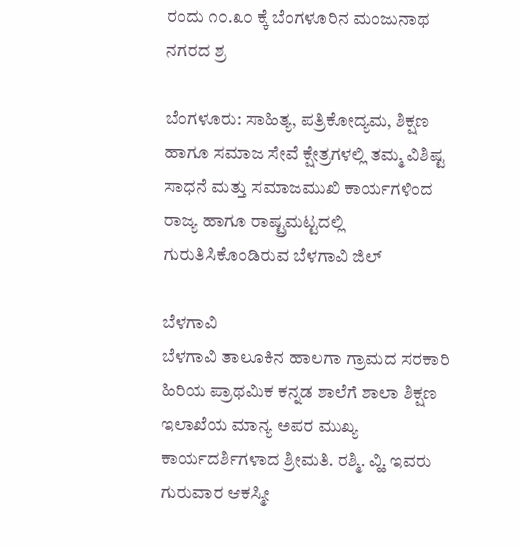ರಂದು ೧೦.೩೦ ಕ್ಕೆ ಬೆಂಗಳೂರಿನ ಮಂಜುನಾಥ ನಗರದ ಶ್ರ

ಬೆಂಗಳೂರು: ಸಾಹಿತ್ಯ, ಪತ್ರಿಕೋದ್ಯಮ, ಶಿಕ್ಷಣ ಹಾಗೂ ಸಮಾಜ ಸೇವೆ ಕ್ಷೇತ್ರಗಳಲ್ಲಿ ತಮ್ಮ ವಿಶಿಷ್ಟ ಸಾಧನೆ ಮತ್ತು ಸಮಾಜಮುಖಿ ಕಾರ್ಯಗಳಿಂದ ರಾಜ್ಯ ಹಾಗೂ ರಾಷ್ಟ್ರಮಟ್ಟದಲ್ಲಿ ಗುರುತಿಸಿಕೊಂಡಿರುವ ಬೆಳಗಾವಿ ಜಿಲ್

ಬೆಳಗಾವಿ
ಬೆಳಗಾವಿ ತಾಲೂಕಿನ ಹಾಲಗಾ ಗ್ರಾಮದ ಸರಕಾರಿ ಹಿರಿಯ ಪ್ರಾಥಮಿಕ ಕನ್ನಡ ಶಾಲೆಗೆ ಶಾಲಾ ಶಿಕ್ಷಣ ಇಲಾಖೆಯ ಮಾನ್ಯ ಅಪರ ಮುಖ್ಯ ಕಾರ್ಯದರ್ಶಿಗಳಾದ ಶ್ರೀಮತಿ. ರಶ್ಮಿ. ವ್ಹಿ. ಇವರು ಗುರುವಾರ ಆಕಸ್ಮೀ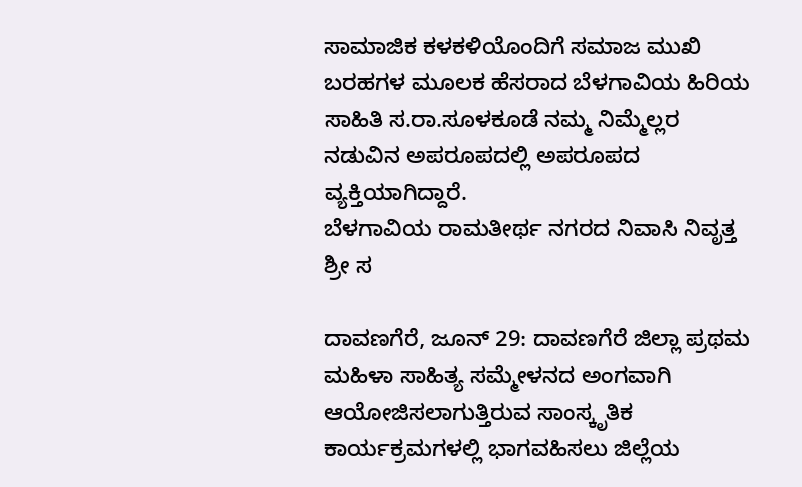ಸಾಮಾಜಿಕ ಕಳಕಳಿಯೊಂದಿಗೆ ಸಮಾಜ ಮುಖಿ ಬರಹಗಳ ಮೂಲಕ ಹೆಸರಾದ ಬೆಳಗಾವಿಯ ಹಿರಿಯ ಸಾಹಿತಿ ಸ.ರಾ.ಸೂಳಕೂಡೆ ನಮ್ಮ ನಿಮ್ಮೆಲ್ಲರ ನಡುವಿನ ಅಪರೂಪದಲ್ಲಿ ಅಪರೂಪದ ವ್ಯಕ್ತಿಯಾಗಿದ್ದಾರೆ.
ಬೆಳಗಾವಿಯ ರಾಮತೀರ್ಥ ನಗರದ ನಿವಾಸಿ ನಿವೃತ್ತ ಶ್ರೀ ಸ

ದಾವಣಗೆರೆ, ಜೂನ್ 29: ದಾವಣಗೆರೆ ಜಿಲ್ಲಾ ಪ್ರಥಮ ಮಹಿಳಾ ಸಾಹಿತ್ಯ ಸಮ್ಮೇಳನದ ಅಂಗವಾಗಿ ಆಯೋಜಿಸಲಾಗುತ್ತಿರುವ ಸಾಂಸ್ಕೃತಿಕ ಕಾರ್ಯಕ್ರಮಗಳಲ್ಲಿ ಭಾಗವಹಿಸಲು ಜಿಲ್ಲೆಯ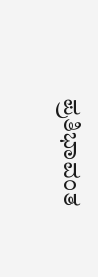ಪ್ರತಿಭಾವಂತ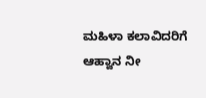ಮಹಿಳಾ ಕಲಾವಿದರಿಗೆ ಆಹ್ವಾನ ನೀ